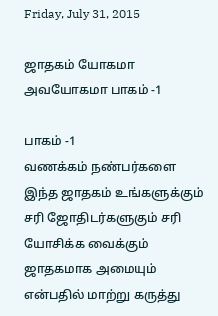Friday, July 31, 2015

ஜாதகம் யோகமா அவயோகமா பாகம் -1

பாகம் -1
வணக்கம் நண்பர்களை இந்த ஜாதகம் உங்களுக்கும் சரி ஜோதிடர்களுகும் சரி யோசிக்க வைக்கும் ஜாதகமாக அமையும் என்பதில் மாற்று கருத்து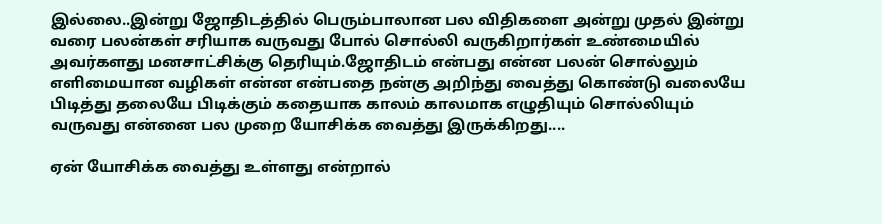இல்லை..இன்று ஜோதிடத்தில் பெரும்பாலான பல விதிகளை அன்று முதல் இன்று வரை பலன்கள் சரியாக வருவது போல் சொல்லி வருகிறார்கள் உண்மையில் அவர்களது மனசாட்சிக்கு தெரியும்.ஜோதிடம் என்பது என்ன பலன் சொல்லும் எளிமையான வழிகள் என்ன என்பதை நன்கு அறிந்து வைத்து கொண்டு வலையே பிடித்து தலையே பிடிக்கும் கதையாக காலம் காலமாக எழுதியும் சொல்லியும் வருவது என்னை பல முறை யோசிக்க வைத்து இருக்கிறது....

ஏன் யோசிக்க வைத்து உள்ளது என்றால்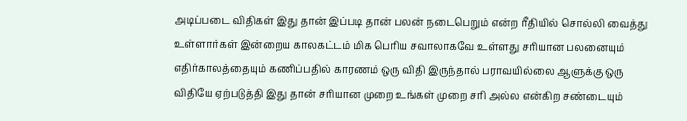அடிப்படை விதிகள் இது தான் இப்படி தான் பலன் நடைபெறும் என்ற ரீதியில் சொல்லி வைத்து உள்ளார்கள் இன்றைய காலகட்டம் மிக பெரிய சவாலாகவே உள்ளது சரியான பலனையும் எதிர்காலத்தையும் கணிப்பதில் காரணம் ஒரு விதி இருந்தால் பராவயில்லை ஆளுக்கு ஒரு விதியே ஏற்படுத்தி இது தான் சரியான முறை உங்கள் முறை சரி அல்ல என்கிற சண்டையும்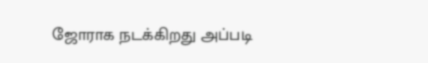ஜோராக நடக்கிறது அப்படி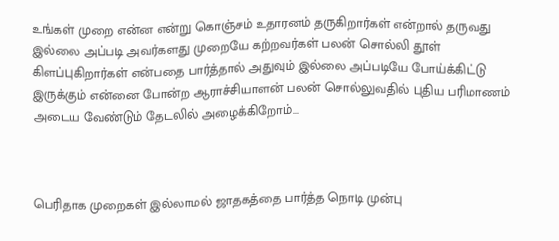உங்கள் முறை என்ன என்று கொஞ்சம் உதாரனம் தருகிறார்கள் என்றால் தருவது இல்லை அப்படி அவர்களது முறையே கற்றவர்கள் பலன் சொல்லி தூள் கிளப்புகிறார்கள் என்பதை பார்த்தால் அதுவும் இல்லை அப்படியே போய்க்கிட்டு இருக்கும் என்னை போன்ற ஆராச்சியாளன் பலன் சொல்லுவதில் புதிய பரிமாணம் அடைய வேண்டும் தேடலில் அழைக்கிறோம்...



பெரிதாக முறைகள் இல்லாமல் ஜாதகத்தை பார்த்த நொடி முன்பு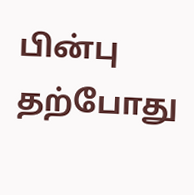பின்பு தற்போது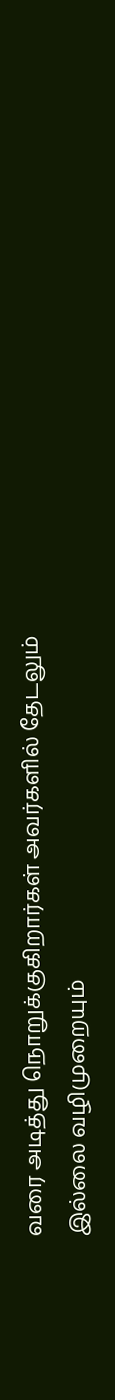வரை அடித்து நொறுக்குகிறார்கள் அவர்களில் தேடலும் இல்லை வழிமுறையும்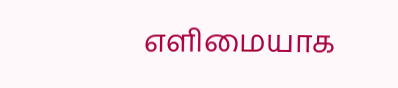எளிமையாக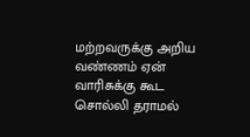மற்றவருக்கு அறிய வண்ணம் ஏன் வாரிசுக்கு கூட சொல்லி தராமல்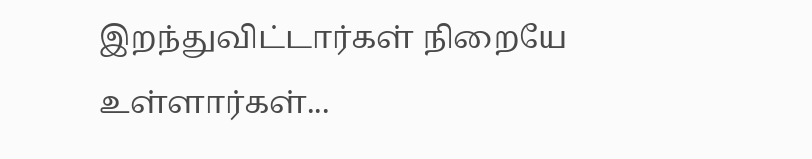இறந்துவிட்டார்கள் நிறையே உள்ளார்கள்...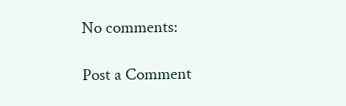No comments:

Post a Comment